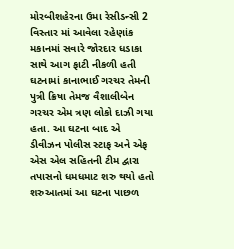મોરબીશહેરના ઉમા રેસીડન્સી 2 વિસ્તાર માં આવેલા રહેણાંક મકાનમાં સવારે જોરદાર ધડાકા સાથે આગ ફાટી નીકળી હતી ઘટનામાં કાનાભાઈ ગરચર તેમની પુત્રી ક્રિષા તેમજ વૈશાલીબેન ગરચર એમ ત્રણ લોકો દાઝી ગયા હતા. આ ઘટના બાદ એ ડીવીઝન પોલીસ સ્ટાફ અને એફ એસ એલ સહિતની ટીમ દ્વારા તપાસનો ધમધમાટ શરુ થયો હતો શરુઆતમાં આ ઘટના પાછળ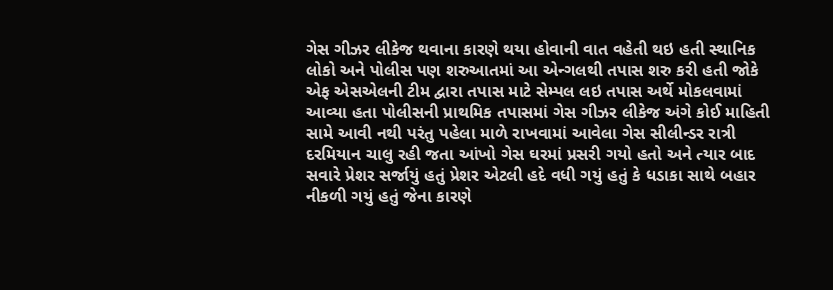ગેસ ગીઝર લીકેજ થવાના કારણે થયા હોવાની વાત વહેતી થઇ હતી સ્થાનિક લોકો અને પોલીસ પણ શરુઆતમાં આ એન્ગલથી તપાસ શરુ કરી હતી જોકે એફ એસએલની ટીમ દ્વારા તપાસ માટે સેમ્પલ લઇ તપાસ અર્થે મોકલવામાં આવ્યા હતા પોલીસની પ્રાથમિક તપાસમાં ગેસ ગીઝર લીકેજ અંગે કોઈ માહિતી સામે આવી નથી પરંતુ પહેલા માળે રાખવામાં આવેલા ગેસ સીલીન્ડર રાત્રી દરમિયાન ચાલુ રહી જતા આંખો ગેસ ઘરમાં પ્રસરી ગયો હતો અને ત્યાર બાદ સવારે પ્રેશર સર્જાયું હતું પ્રેશર એટલી હદે વધી ગયું હતું કે ધડાકા સાથે બહાર નીકળી ગયું હતું જેના કારણે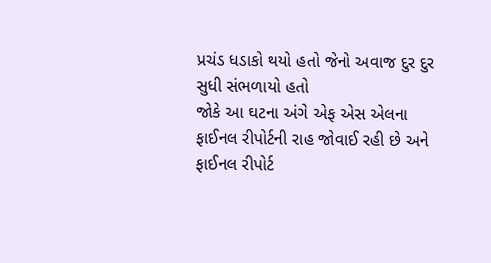પ્રચંડ ધડાકો થયો હતો જેનો અવાજ દુર દુર સુધી સંભળાયો હતો
જોકે આ ઘટના અંગે એફ એસ એલના ફાઈનલ રીપોર્ટની રાહ જોવાઈ રહી છે અને ફાઈનલ રીપોર્ટ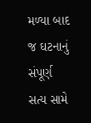મળ્યા બાદ જ ઘટનાનું સંપૂર્ણ સત્ય સામે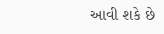આવી શકે છે